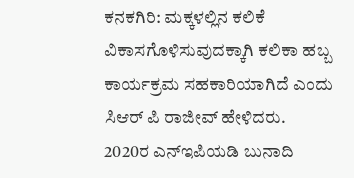ಕನಕಗಿರಿ: ಮಕ್ಕಳಲ್ಲಿನ ಕಲಿಕೆ ವಿಕಾಸಗೊಳಿಸುವುದಕ್ಕಾಗಿ ಕಲಿಕಾ ಹಬ್ಬ ಕಾರ್ಯಕ್ರಮ ಸಹಕಾರಿಯಾಗಿದೆ ಎಂದು ಸಿಆರ್ ಪಿ ರಾಜೀವ್ ಹೇಳಿದರು.
2020ರ ಎನ್ಇಪಿಯಡಿ ಬುನಾದಿ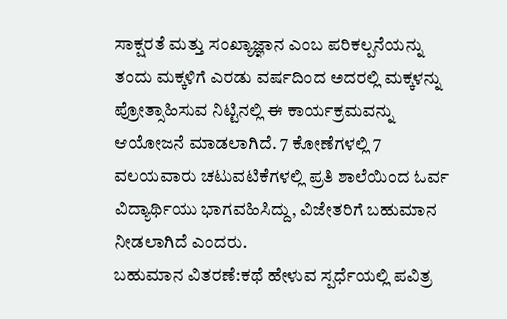ಸಾಕ್ಷರತೆ ಮತ್ತು ಸಂಖ್ಯಾಜ್ಞಾನ ಎಂಬ ಪರಿಕಲ್ಪನೆಯನ್ನು ತಂದು ಮಕ್ಕಳಿಗೆ ಎರಡು ವರ್ಷದಿಂದ ಅದರಲ್ಲಿ ಮಕ್ಕಳನ್ನು ಪ್ರೋತ್ಸಾಹಿಸುವ ನಿಟ್ಟಿನಲ್ಲಿ ಈ ಕಾರ್ಯಕ್ರಮವನ್ನು ಆಯೋಜನೆ ಮಾಡಲಾಗಿದೆ. 7 ಕೋಣೆಗಳಲ್ಲಿ 7 ವಲಯವಾರು ಚಟುವಟಿಕೆಗಳಲ್ಲಿ ಪ್ರತಿ ಶಾಲೆಯಿಂದ ಓರ್ವ ವಿದ್ಯಾರ್ಥಿಯು ಭಾಗವಹಿಸಿದ್ದು, ವಿಜೇತರಿಗೆ ಬಹುಮಾನ ನೀಡಲಾಗಿದೆ ಎಂದರು.
ಬಹುಮಾನ ವಿತರಣೆ:ಕಥೆ ಹೇಳುವ ಸ್ಪರ್ಧೆಯಲ್ಲಿ ಪವಿತ್ರ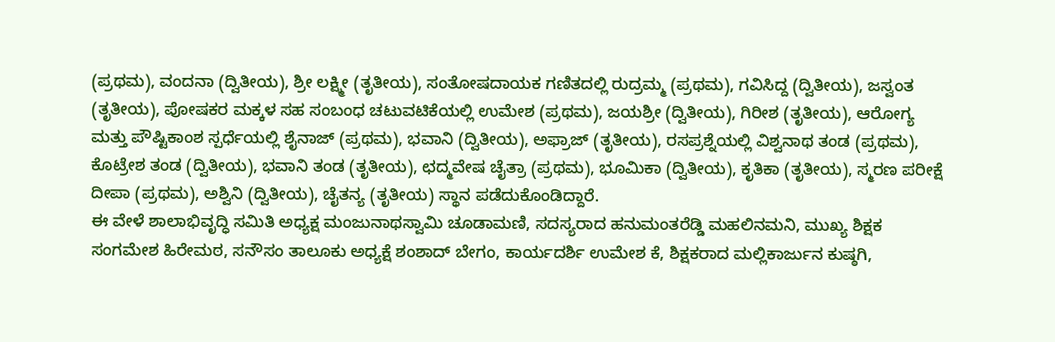(ಪ್ರಥಮ), ವಂದನಾ (ದ್ವಿತೀಯ), ಶ್ರೀ ಲಕ್ಷ್ಮೀ (ತೃತೀಯ), ಸಂತೋಷದಾಯಕ ಗಣಿತದಲ್ಲಿ ರುದ್ರಮ್ಮ (ಪ್ರಥಮ), ಗವಿಸಿದ್ದ (ದ್ವಿತೀಯ), ಜಸ್ವಂತ (ತೃತೀಯ), ಪೋಷಕರ ಮಕ್ಕಳ ಸಹ ಸಂಬಂಧ ಚಟುವಟಿಕೆಯಲ್ಲಿ ಉಮೇಶ (ಪ್ರಥಮ), ಜಯಶ್ರೀ (ದ್ವಿತೀಯ), ಗಿರೀಶ (ತೃತೀಯ), ಆರೋಗ್ಯ ಮತ್ತು ಪೌಷ್ಟಿಕಾಂಶ ಸ್ಪರ್ಧೆಯಲ್ಲಿ ಶೈನಾಜ್ (ಪ್ರಥಮ), ಭವಾನಿ (ದ್ವಿತೀಯ), ಅಫ್ರಾಜ್ (ತೃತೀಯ), ರಸಪ್ರಶ್ನೆಯಲ್ಲಿ ವಿಶ್ವನಾಥ ತಂಡ (ಪ್ರಥಮ), ಕೊಟ್ರೇಶ ತಂಡ (ದ್ವಿತೀಯ), ಭವಾನಿ ತಂಡ (ತೃತೀಯ), ಛದ್ಮವೇಷ ಚೈತ್ರಾ (ಪ್ರಥಮ), ಭೂಮಿಕಾ (ದ್ವಿತೀಯ), ಕೃತಿಕಾ (ತೃತೀಯ), ಸ್ಮರಣ ಪರೀಕ್ಷೆ ದೀಪಾ (ಪ್ರಥಮ), ಅಶ್ವಿನಿ (ದ್ವಿತೀಯ), ಚೈತನ್ಯ (ತೃತೀಯ) ಸ್ಥಾನ ಪಡೆದುಕೊಂಡಿದ್ದಾರೆ.
ಈ ವೇಳೆ ಶಾಲಾಭಿವೃದ್ಧಿ ಸಮಿತಿ ಅಧ್ಯಕ್ಷ ಮಂಜುನಾಥಸ್ವಾಮಿ ಚೂಡಾಮಣಿ, ಸದಸ್ಯರಾದ ಹನುಮಂತರೆಡ್ಡಿ ಮಹಲಿನಮನಿ, ಮುಖ್ಯ ಶಿಕ್ಷಕ ಸಂಗಮೇಶ ಹಿರೇಮಠ, ಸನೌಸಂ ತಾಲೂಕು ಅಧ್ಯಕ್ಷೆ ಶಂಶಾದ್ ಬೇಗಂ, ಕಾರ್ಯದರ್ಶಿ ಉಮೇಶ ಕೆ, ಶಿಕ್ಷಕರಾದ ಮಲ್ಲಿಕಾರ್ಜುನ ಕುಷ್ಠಗಿ,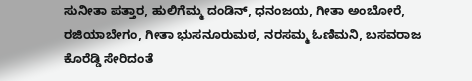ಸುನೀತಾ ಪತ್ತಾರ, ಹುಲಿಗೆಮ್ಮ ದಂಡಿನ್, ಧನಂಜಯ, ಗೀತಾ ಅಂಬೋರೆ, ರಜಿಯಾಬೇಗಂ, ಗೀತಾ ಭುಸನೂರುಮಠ, ನರಸಮ್ಮ ಓಣಿಮನಿ, ಬಸವರಾಜ ಕೊರೆಡ್ಡಿ ಸೇರಿದಂತೆ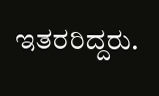ಇತರರಿದ್ದರು.